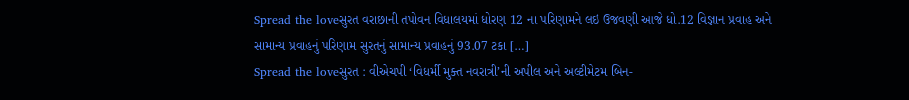Spread the loveસુરત વરાછાની તપોવન વિધાલયમાં ધોરણ 12 ના પરિણામને લઇ ઉજવણી આજે ધો.12 વિજ્ઞાન પ્રવાહ અને સામાન્ય પ્રવાહનું પરિણામ સુરતનું સામાન્ય પ્રવાહનું 93.07 ટકા […]
Spread the loveસુરત : વીએચપી ‘વિધર્મી મુક્ત નવરાત્રી’ની અપીલ અને અલ્ટીમેટમ બિન-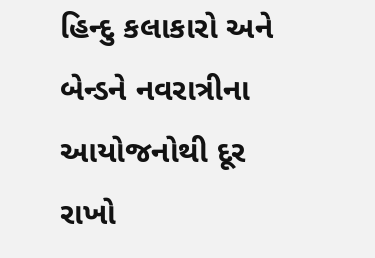હિન્દુ કલાકારો અને બેન્ડને નવરાત્રીના આયોજનોથી દૂર રાખો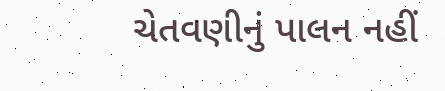ચેતવણીનું પાલન નહીં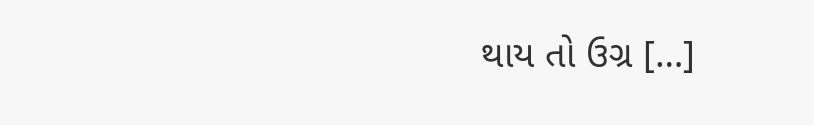થાય તો ઉગ્ર […]